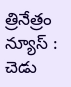త్రినేత్రం న్యూస్ : చెడు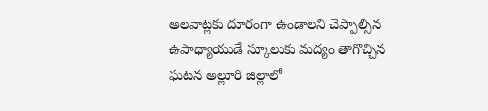అలవాట్లకు దూరంగా ఉండాలని చెప్పాల్సిన ఉపాధ్యాయుడే స్కూలుకు మద్యం తాగొచ్చిన ఘటన అల్లూరి జిల్లాలో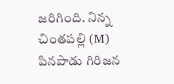జరిగింది. నిన్న చింతపల్లి (M) పినపాడు గిరిజన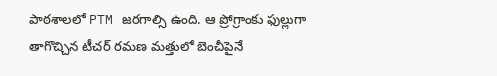పాఠశాలలో PTM జరగాల్సి ఉంది. ఆ ప్రోగ్రాంకు ఫుల్లుగా తాగొచ్చిన టీచర్ రమణ మత్తులో బెంచీపైనే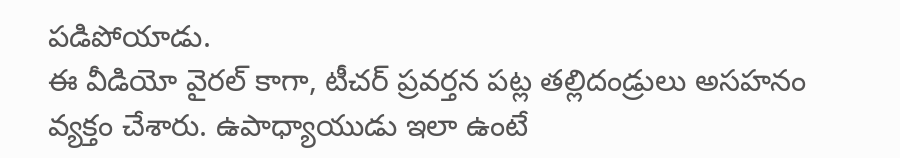పడిపోయాడు.
ఈ వీడియో వైరల్ కాగా, టీచర్ ప్రవర్తన పట్ల తల్లిదండ్రులు అసహనం వ్యక్తం చేశారు. ఉపాధ్యాయుడు ఇలా ఉంటే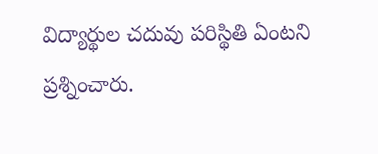విద్యార్థుల చదువు పరిస్థితి ఏంటని ప్రశ్నించారు.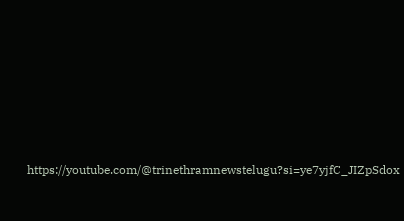https://youtube.com/@trinethramnewstelugu?si=ye7yjfC_JIZpSdox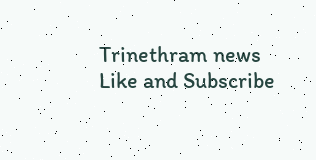Trinethram news
Like and Subscribe